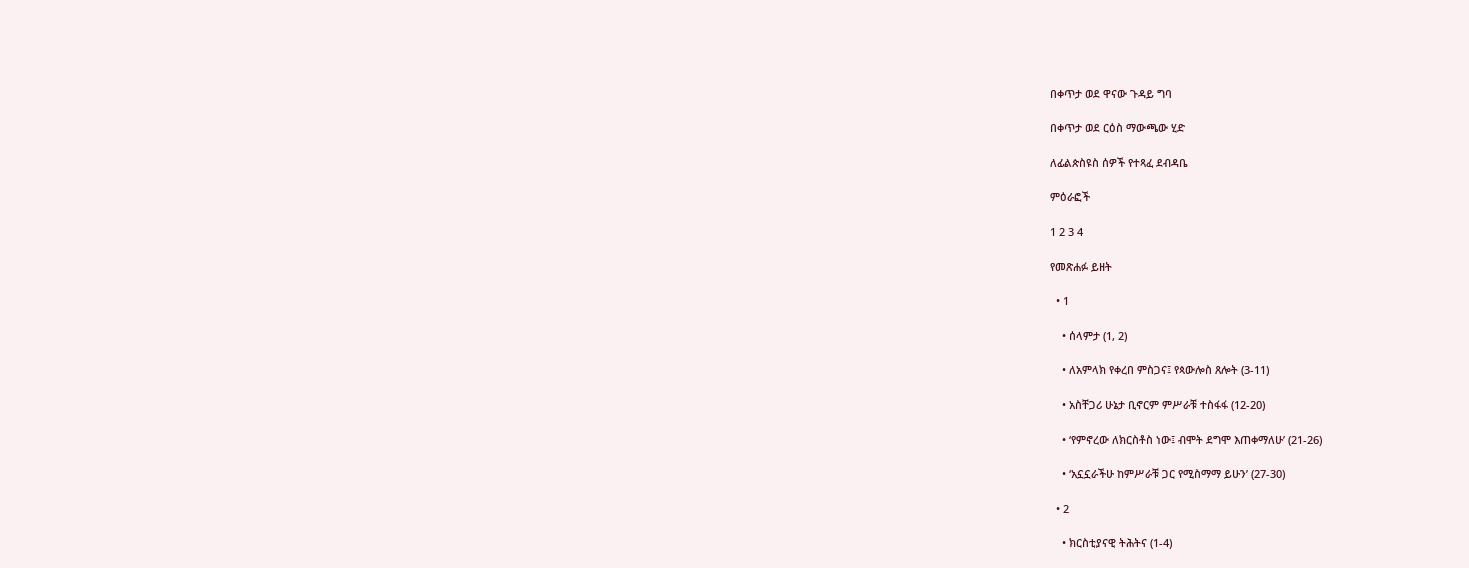በቀጥታ ወደ ዋናው ጉዳይ ግባ

በቀጥታ ወደ ርዕስ ማውጫው ሂድ

ለፊልጵስዩስ ሰዎች የተጻፈ ደብዳቤ

ምዕራፎች

1 2 3 4

የመጽሐፉ ይዘት

  • 1

    • ሰላምታ (1, 2)

    • ለአምላክ የቀረበ ምስጋና፤ የጳውሎስ ጸሎት (3-11)

    • አስቸጋሪ ሁኔታ ቢኖርም ምሥራቹ ተስፋፋ (12-20)

    • ‘የምኖረው ለክርስቶስ ነው፤ ብሞት ደግሞ እጠቀማለሁ’ (21-26)

    • ‘አኗኗራችሁ ከምሥራቹ ጋር የሚስማማ ይሁን’ (27-30)

  • 2

    • ክርስቲያናዊ ትሕትና (1-4)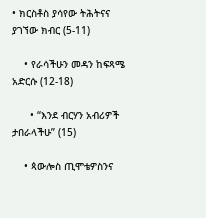• ክርስቶስ ያሳየው ትሕትናና ያገኘው ክብር (5-11)

    • የራሳችሁን መዳን ከፍጻሜ አድርሱ (12-18)

      • “እንደ ብርሃን አብሪዎች ታበራላችሁ” (15)

    • ጳውሎስ ጢሞቴዎስንና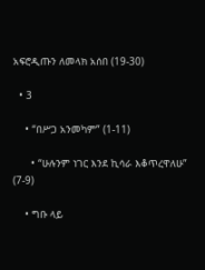አፍሮዲጡን ለመላክ አሰበ (19-30)

  • 3

    • “በሥጋ አንመካም” (1-11)

      • “ሁሉንም ነገር እንደ ኪሳራ እቆጥረዋለሁ” (7-9)

    • ግቡ ላይ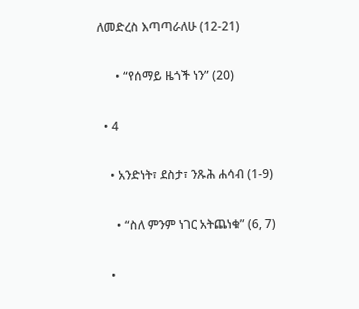ለመድረስ እጣጣራለሁ (12-21)

      • “የሰማይ ዜጎች ነን” (20)

  • 4

    • አንድነት፣ ደስታ፣ ንጹሕ ሐሳብ (1-9)

      • “ስለ ምንም ነገር አትጨነቁ” (6, 7)

    •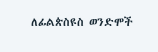ለፊልጵስዩስ ወንድሞች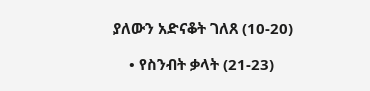ያለውን አድናቆት ገለጸ (10-20)

    • የስንብት ቃላት (21-23)